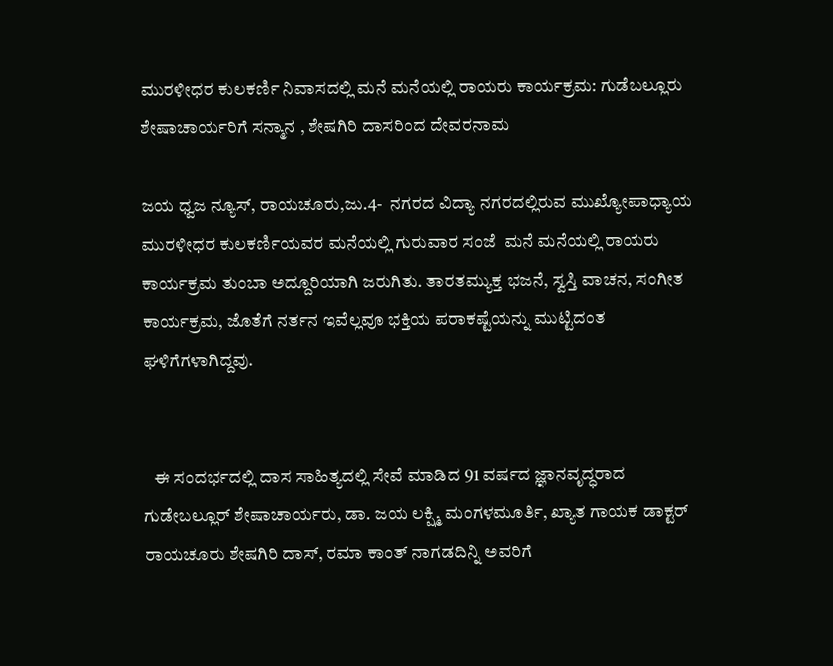ಮುರಳೀಧರ ಕುಲಕರ್ಣಿ ನಿವಾಸದಲ್ಲಿ ಮನೆ ಮನೆಯಲ್ಲಿ ರಾಯರು ಕಾರ್ಯಕ್ರಮ: ಗುಡೆಬಲ್ಲೂರು ಶೇಷಾಚಾರ್ಯರಿಗೆ ಸನ್ಮಾನ , ಶೇಷಗಿರಿ ದಾಸರಿಂದ ದೇವರನಾಮ

ಜಯ ಧ್ವಜ ನ್ಯೂಸ್, ರಾಯಚೂರು,ಜು.4-  ನಗರದ ವಿದ್ಯಾ ನಗರದಲ್ಲಿರುವ ಮುಖ್ಯೋಪಾಧ್ಯಾಯ ಮುರಳೀಧರ ಕುಲಕರ್ಣಿಯವರ ಮನೆಯಲ್ಲಿ ಗುರುವಾರ ಸಂಜೆ  ಮನೆ ಮನೆಯಲ್ಲಿ ರಾಯರು ಕಾರ್ಯಕ್ರಮ ತುಂಬಾ ಅದ್ದೂರಿಯಾಗಿ ಜರುಗಿತು. ತಾರತಮ್ಯುಕ್ತ ಭಜನೆ, ಸ್ವಸ್ತಿ ವಾಚನ, ಸಂಗೀತ ಕಾರ್ಯಕ್ರಮ, ಜೊತೆಗೆ ನರ್ತನ ಇವೆಲ್ಲವೂ ಭಕ್ತಿಯ ಪರಾಕಷ್ಟೆಯನ್ನು ಮುಟ್ಟಿದಂತ ಘಳಿಗೆಗಳಾಗಿದ್ದವು.


   ಈ ಸಂದರ್ಭದಲ್ಲಿ ದಾಸ ಸಾಹಿತ್ಯದಲ್ಲಿ ಸೇವೆ ಮಾಡಿದ 91 ವರ್ಷದ ಜ್ಞಾನವೃದ್ಧರಾದ ಗುಡೇಬಲ್ಲೂರ್ ಶೇಷಾಚಾರ್ಯರು, ಡಾ. ಜಯ ಲಕ್ಷ್ಮಿ ಮಂಗಳಮೂರ್ತಿ, ಖ್ಯಾತ ಗಾಯಕ ಡಾಕ್ಟರ್ ರಾಯಚೂರು ಶೇಷಗಿರಿ ದಾಸ್, ರಮಾ ಕಾಂತ್ ನಾಗಡದಿನ್ನಿ ಅವರಿಗೆ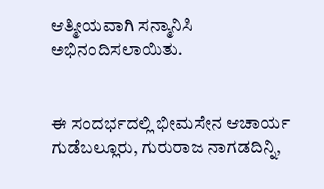ಆತ್ಮೀಯವಾಗಿ ಸನ್ಮಾನಿಸಿ ಅಭಿನಂದಿಸಲಾಯಿತು.


ಈ ಸಂದರ್ಭದಲ್ಲಿ ಭೀಮಸೇನ ಆಚಾರ್ಯ ಗುಡೆಬಲ್ಲೂರು, ಗುರುರಾಜ ನಾಗಡದಿನ್ನಿ,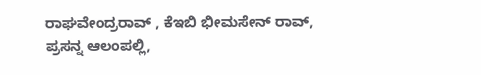ರಾಘವೇಂದ್ರರಾವ್ , ಕೆಇಬಿ ಭೀಮಸೇನ್ ರಾವ್, ಪ್ರಸನ್ನ ಆಲಂಪಲ್ಲಿ,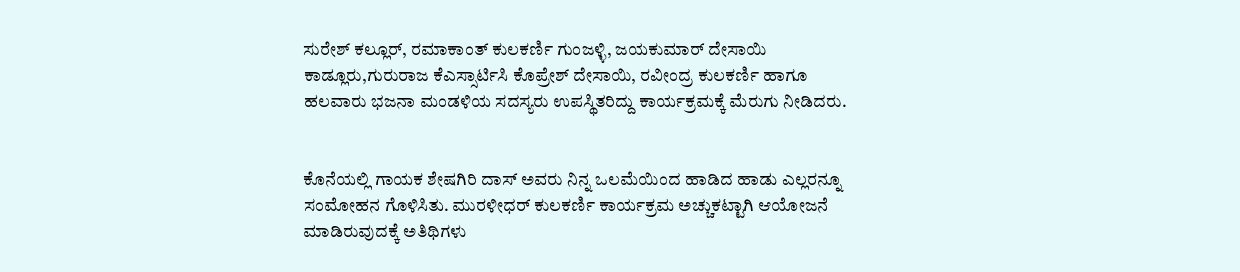ಸುರೇಶ್ ಕಲ್ಲೂರ್, ರಮಾಕಾಂತ್ ಕುಲಕರ್ಣಿ ಗುಂಜಳ್ಳಿ, ಜಯಕುಮಾರ್ ದೇಸಾಯಿ ಕಾಡ್ಲೂರು,ಗುರುರಾಜ ಕೆಎಸ್ಸಾರ್ಟಿಸಿ ಕೊಪ್ರೇಶ್ ದೇಸಾಯಿ, ರವೀಂದ್ರ ಕುಲಕರ್ಣಿ ಹಾಗೂ ಹಲವಾರು ಭಜನಾ ಮಂಡಳಿಯ ಸದಸ್ಯರು ಉಪಸ್ಥಿತರಿದ್ದು ಕಾರ್ಯಕ್ರಮಕ್ಕೆ ಮೆರುಗು ನೀಡಿದರು.


ಕೊನೆಯಲ್ಲಿ ಗಾಯಕ ಶೇಷಗಿರಿ ದಾಸ್ ಅವರು ನಿನ್ನ ಒಲಮೆಯಿಂದ ಹಾಡಿದ ಹಾಡು ಎಲ್ಲರನ್ನೂ ಸಂಮೋಹನ ಗೊಳಿಸಿತು. ಮುರಳೀಧರ್ ಕುಲಕರ್ಣಿ ಕಾರ್ಯಕ್ರಮ ಅಚ್ಚುಕಟ್ಟಾಗಿ ಆಯೋಜನೆ ಮಾಡಿರುವುದಕ್ಕೆ ಅತಿಥಿಗಳು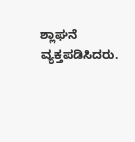ಶ್ಲಾಘನೆ ವ್ಯಕ್ತಪಡಿಸಿದರು.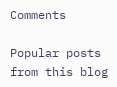Comments

Popular posts from this blog